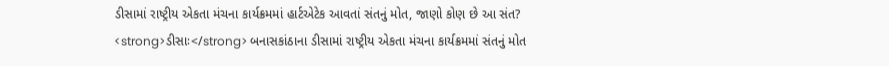ડીસામાં રાષ્ટ્રીય એકતા મંચના કાર્યક્રમમાં હાર્ટએટેક આવતાં સંતનું મોત, જાણો કોણ છે આ સંત?
<strong>ડીસાઃ</strong> બનાસકાંઠાના ડીસામાં રાષ્ટ્રીય એકતા મંચના કાર્યક્રમમાં સંતનું મોત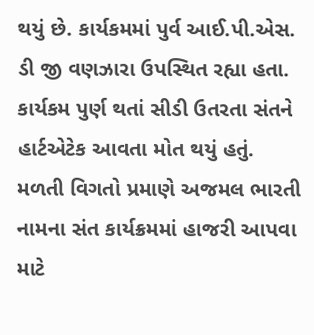થયું છે. કાર્યકમમાં પુર્વ આઈ.પી.એસ. ડી જી વણઝારા ઉપસ્થિત રહ્યા હતા. કાર્યકમ પુર્ણ થતાં સીડી ઉતરતા સંતને હાર્ટએટેક આવતા મોત થયું હતું. મળતી વિગતો પ્રમાણે અજમલ ભારતી નામના સંત કાર્યક્રમમાં હાજરી આપવા માટે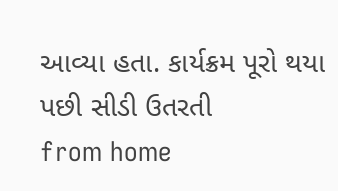આવ્યા હતા. કાર્યક્રમ પૂરો થયા પછી સીડી ઉતરતી
from home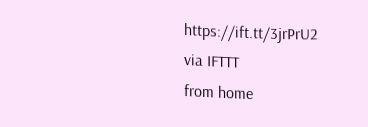https://ift.tt/3jrPrU2
via IFTTT
from home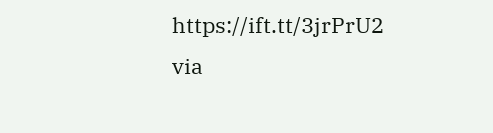https://ift.tt/3jrPrU2
via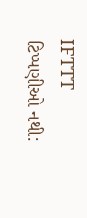IFTTT
ટિપ્પણીઓ નથી: